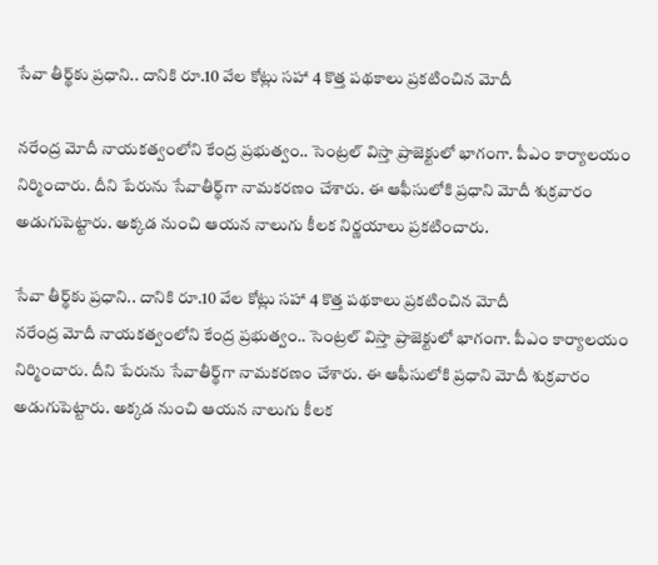సేవా తీర్థ్‌‌కు ప్రధాని.. దానికి రూ.10 వేల కోట్లు సహా 4 కొత్త పథకాలు ప్రకటించిన మోదీ

నరేంద్ర మోదీ నాయకత్వంలోని కేంద్ర ప్రభుత్వం.. సెంట్రల్ విస్తా ప్రాజెక్టులో భాగంగా. పీఎం కార్యాలయం నిర్మించారు. దీని పేరును సేవాతీర్థ్‌గా నామకరణం చేశారు. ఈ ఆఫీసులోకి ప్రధాని మోదీ శుక్రవారం అడుగుపెట్టారు. అక్కడ నుంచి ఆయన నాలుగు కీలక నిర్ణయాలు ప్రకటించారు.

సేవా తీర్థ్‌‌కు ప్రధాని.. దానికి రూ.10 వేల కోట్లు సహా 4 కొత్త పథకాలు ప్రకటించిన మోదీ
నరేంద్ర మోదీ నాయకత్వంలోని కేంద్ర ప్రభుత్వం.. సెంట్రల్ విస్తా ప్రాజెక్టులో భాగంగా. పీఎం కార్యాలయం నిర్మించారు. దీని పేరును సేవాతీర్థ్‌గా నామకరణం చేశారు. ఈ ఆఫీసులోకి ప్రధాని మోదీ శుక్రవారం అడుగుపెట్టారు. అక్కడ నుంచి ఆయన నాలుగు కీలక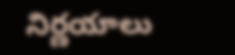నిర్ణయాలు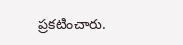ప్రకటించారు.